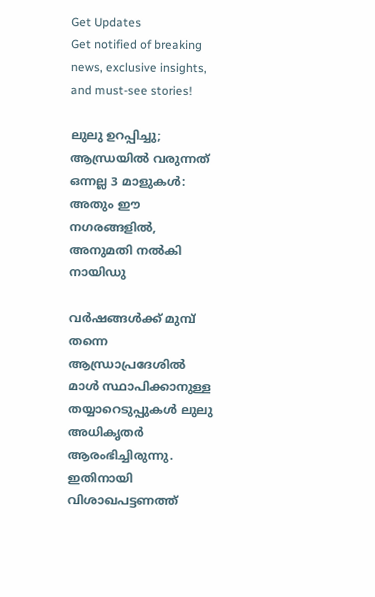Get Updates
Get notified of breaking news, exclusive insights, and must-see stories!

ലുലു ഉറപ്പിച്ചു; ആന്ധ്രയില്‍ വരുന്നത് ഒന്നല്ല 3 മാളുകള്‍: അതും ഈ നഗരങ്ങളില്‍, അനുമതി നല്‍കി നായിഡു

വർഷങ്ങള്‍ക്ക് മുമ്പ് തന്നെ ആന്ധ്രാപ്രദേശില്‍ മാള്‍ സ്ഥാപിക്കാനുള്ള തയ്യാറെടുപ്പുകള്‍ ലുലു അധികൃതർ ആരംഭിച്ചിരുന്നു. ഇതിനായി വിശാഖപട്ടണത്ത്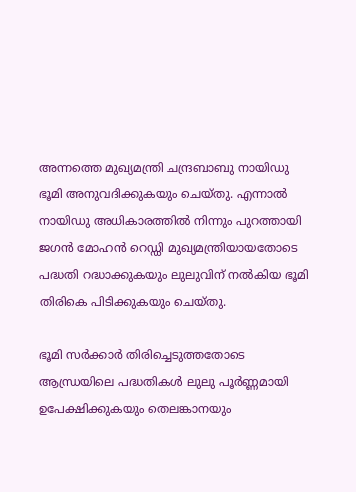അന്നത്തെ മുഖ്യമന്ത്രി ചന്ദ്രബാബു നായിഡു ഭൂമി അനുവദിക്കുകയും ചെയ്തു. എന്നാല്‍ നായിഡു അധികാരത്തില്‍ നിന്നും പുറത്തായി ജഗന്‍ മോഹന്‍ റെഡ്ഡി മുഖ്യമന്ത്രിയായതോടെ പദ്ധതി റദ്ധാക്കുകയും ലുലുവിന് നല്‍കിയ ഭൂമി തിരികെ പിടിക്കുകയും ചെയ്തു.

ഭൂമി സർക്കാർ തിരിച്ചെടുത്തതോടെ ആന്ധ്രയിലെ പദ്ധതികള്‍ ലുലു പൂർണ്ണമായി ഉപേക്ഷിക്കുകയും തെലങ്കാനയും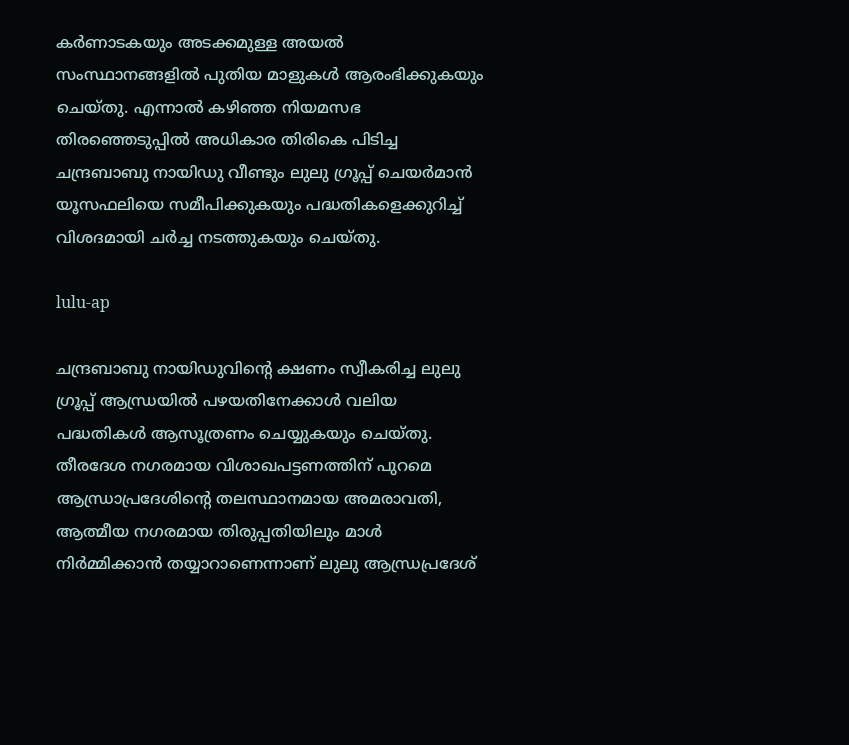കർണാടകയും അടക്കമുള്ള അയല്‍ സംസ്ഥാനങ്ങളില്‍ പുതിയ മാളുകള്‍ ആരംഭിക്കുകയും ചെയ്തു. എന്നാല്‍ കഴിഞ്ഞ നിയമസഭ തിരഞ്ഞെടുപ്പില്‍ അധികാര തിരികെ പിടിച്ച ചന്ദ്രബാബു നായിഡു വീണ്ടും ലുലു ഗ്രൂപ്പ് ചെയർമാന്‍ യൂസഫലിയെ സമീപിക്കുകയും പദ്ധതികളെക്കുറിച്ച് വിശദമായി ചർച്ച നടത്തുകയും ചെയ്തു.

lulu-ap

ചന്ദ്രബാബു നായിഡുവിന്റെ ക്ഷണം സ്വീകരിച്ച ലുലു ഗ്രൂപ്പ് ആന്ധ്രയില്‍ പഴയതിനേക്കാള്‍ വലിയ പദ്ധതികള്‍ ആസൂത്രണം ചെയ്യുകയും ചെയ്തു. തീരദേശ നഗരമായ വിശാഖപട്ടണത്തിന് പുറമെ ആന്ധ്രാപ്രദേശിന്റെ തലസ്ഥാനമായ അമരാവതി, ആത്മീയ നഗരമായ തിരുപ്പതിയിലും മാള്‍ നിർമ്മിക്കാന്‍ തയ്യാറാണെന്നാണ് ലുലു ആന്ധ്രപ്രദേശ്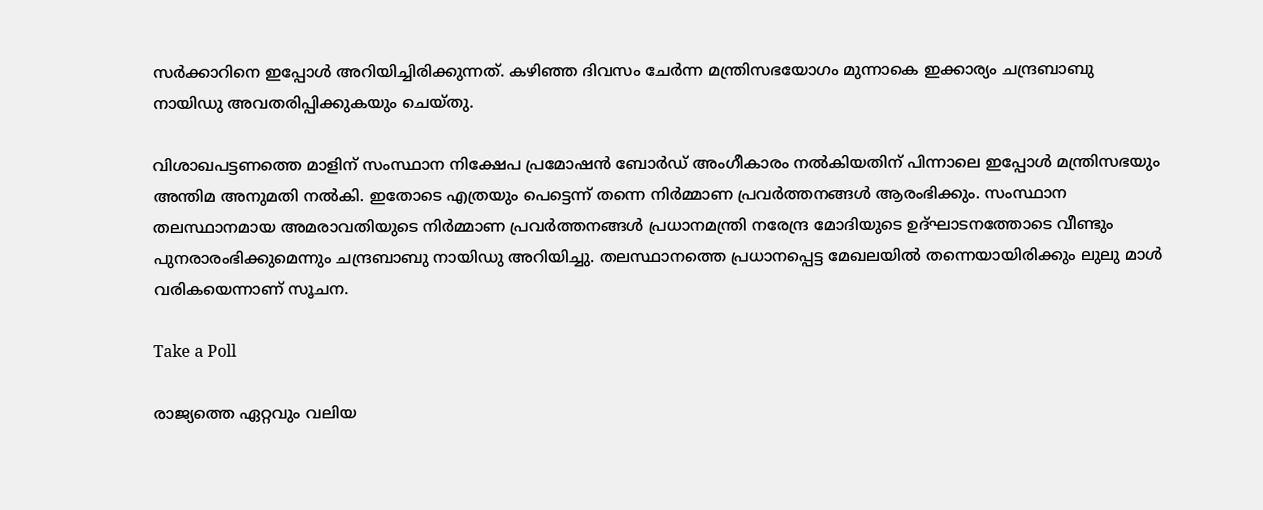സർക്കാറിനെ ഇപ്പോള്‍ അറിയിച്ചിരിക്കുന്നത്. കഴിഞ്ഞ ദിവസം ചേർന്ന മന്ത്രിസഭയോഗം മുന്നാകെ ഇക്കാര്യം ചന്ദ്രബാബു നായിഡു അവതരിപ്പിക്കുകയും ചെയ്തു.

വിശാഖപട്ടണത്തെ മാളിന് സംസ്ഥാന നിക്ഷേപ പ്രമോഷൻ ബോർഡ് അംഗീകാരം നല്‍കിയതിന് പിന്നാലെ ഇപ്പോൾ മന്ത്രിസഭയും അന്തിമ അനുമതി നല്‍കി. ഇതോടെ എത്രയും പെട്ടെന്ന് തന്നെ നിർമ്മാണ പ്രവർത്തനങ്ങള്‍ ആരംഭിക്കും. സംസ്ഥാന തലസ്ഥാനമായ അമരാവതിയുടെ നിർമ്മാണ പ്രവർത്തനങ്ങൾ പ്രധാനമന്ത്രി നരേന്ദ്ര മോദിയുടെ ഉദ്ഘാടനത്തോടെ വീണ്ടും പുനരാരംഭിക്കുമെന്നും ചന്ദ്രബാബു നായിഡു അറിയിച്ചു. തലസ്ഥാനത്തെ പ്രധാനപ്പെട്ട മേഖലയില്‍ തന്നെയായിരിക്കും ലുലു മാള്‍ വരികയെന്നാണ് സൂചന.

Take a Poll

രാജ്യത്തെ ഏറ്റവും വലിയ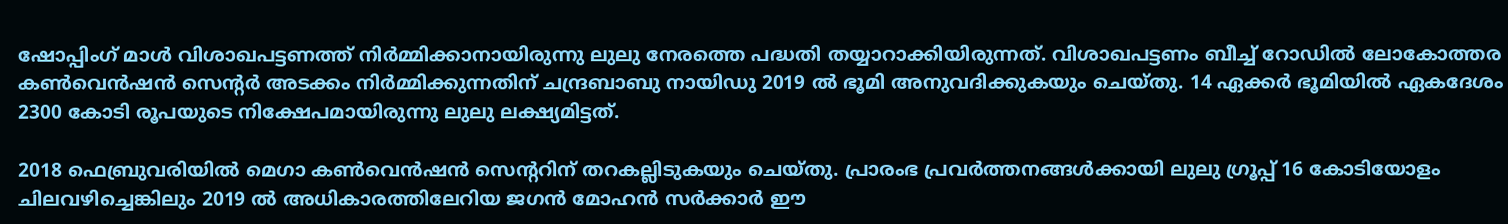ഷോപ്പിംഗ് മാള്‍ വിശാഖപട്ടണത്ത് നിർമ്മിക്കാനായിരുന്നു ലുലു നേരത്തെ പദ്ധതി തയ്യാറാക്കിയിരുന്നത്. വിശാഖപട്ടണം ബീച്ച് റോഡില്‍ ലോകോത്തര കണ്‍വെന്‍ഷന്‍ സെന്റര്‍ അടക്കം നിർമ്മിക്കുന്നതിന് ചന്ദ്രബാബു നായിഡു 2019 ല്‍ ഭൂമി അനുവദിക്കുകയും ചെയ്തു. 14 ഏക്കർ ഭൂമിയില്‍ ഏകദേശം 2300 കോടി രൂപയുടെ നിക്ഷേപമായിരുന്നു ലുലു ലക്ഷ്യമിട്ടത്.

2018 ഫെബ്രുവരിയില്‍ മെഗാ കണ്‍വെന്‍ഷന്‍ സെന്ററിന് തറകല്ലിടുകയും ചെയ്തു. പ്രാരംഭ പ്രവര്‍ത്തനങ്ങള്‍ക്കായി ലുലു ഗ്രൂപ്പ് 16 കോടിയോളം ചിലവഴിച്ചെങ്കിലും 2019 ല്‍ അധികാരത്തിലേറിയ ജഗന്‍ മോഹന്‍ സര്‍ക്കാര്‍ ഈ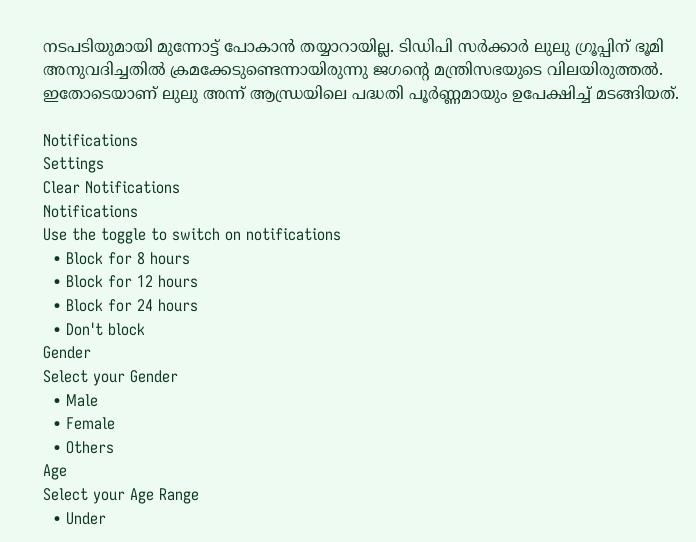നടപടിയുമായി മുന്നോട്ട് പോകാന്‍ തയ്യാറായില്ല. ടിഡിപി സര്‍ക്കാര്‍ ലുലു ഗ്രൂപ്പിന് ഭൂമി അനുവദിച്ചതില്‍ ക്രമക്കേടുണ്ടെന്നായിരുന്നു ജഗന്റെ മന്ത്രിസഭയുടെ വിലയിരുത്തല്‍. ഇതോടെയാണ് ലുലു അന്ന് ആന്ധ്രയിലെ പദ്ധതി പൂർണ്ണമായും ഉപേക്ഷിച്ച് മടങ്ങിയത്.

Notifications
Settings
Clear Notifications
Notifications
Use the toggle to switch on notifications
  • Block for 8 hours
  • Block for 12 hours
  • Block for 24 hours
  • Don't block
Gender
Select your Gender
  • Male
  • Female
  • Others
Age
Select your Age Range
  • Under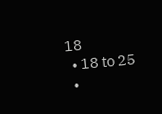18
  • 18 to 25
  •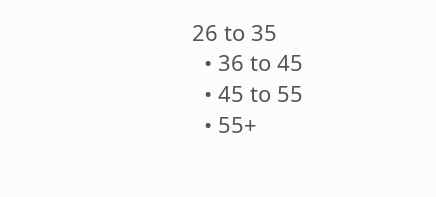26 to 35
  • 36 to 45
  • 45 to 55
  • 55+